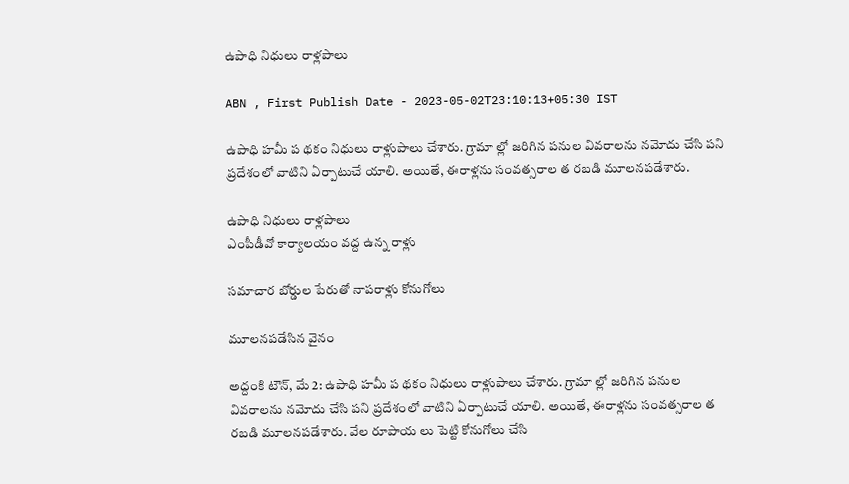ఉపాధి నిధులు రాళ్లపాలు

ABN , First Publish Date - 2023-05-02T23:10:13+05:30 IST

ఉపాధి హమీ ప థకం నిధులు రాళ్లుపాలు చేశారు. గ్రామా ల్లో జరిగిన పనుల వివరాలను నమోదు చేసి పని ప్రదేశంలో వాటిని ఏర్పాటుచే యాలి. అయితే, ఈరాళ్లను సంవత్సరాల త రబడి మూలనపడేశారు.

ఉపాధి నిధులు రాళ్లపాలు
ఎంపీడీవో కార్యాలయం వద్ద ఉన్న రాళ్లు

సమాచార బోర్డుల పేరుతో నాపరాళ్లు కోనుగోలు

మూలనపడేసిన వైనం

అద్దంకి టౌన్‌, మే 2: ఉపాధి హమీ ప థకం నిధులు రాళ్లుపాలు చేశారు. గ్రామా ల్లో జరిగిన పనుల వివరాలను నమోదు చేసి పని ప్రదేశంలో వాటిని ఏర్పాటుచే యాలి. అయితే, ఈరాళ్లను సంవత్సరాల త రబడి మూలనపడేశారు. వేల రూపాయ లు పెట్టి కోనుగోలు చేసి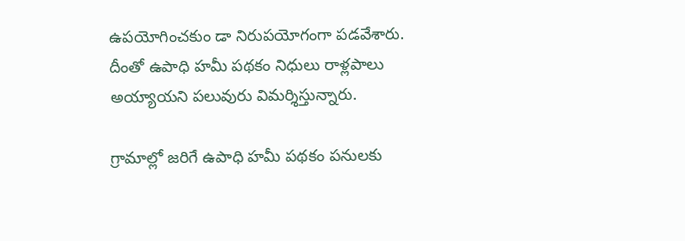ఉపయోగించకుం డా నిరుపయోగంగా పడవేశారు. దీంతో ఉపాధి హమీ పథకం నిధులు రాళ్లపాలు అయ్యాయని పలువురు విమర్శిస్తున్నారు.

గ్రామాల్లో జరిగే ఉపాధి హమీ పథకం పనులకు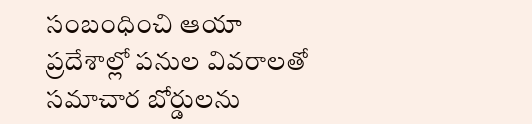సంబంధించి ఆయా ప్రదేశాల్లో పనుల వివరాలతో సమాచార బోర్డులను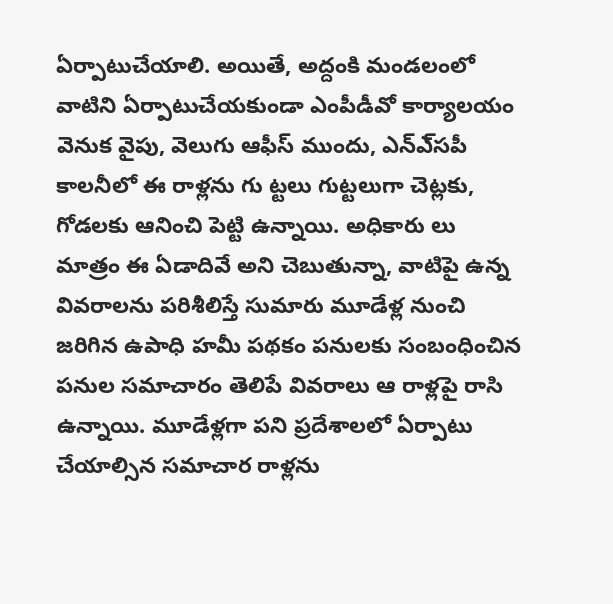ఏర్పాటుచేయాలి. అయితే, అద్దంకి మండలంలో వాటిని ఏర్పాటుచేయకుండా ఎంపీడీవో కార్యాలయం వెనుక వైపు, వెలుగు ఆఫీస్‌ ముందు, ఎన్‌ఎ్‌సపీ కాలనీలో ఈ రాళ్లను గు ట్టలు గుట్టలుగా చెట్లకు, గోడలకు ఆనించి పెట్టి ఉన్నాయి. అధికారు లు మాత్రం ఈ ఏడాదివే అని చెబుతున్నా, వాటిపై ఉన్న వివరాలను పరిశీలిస్తే సుమారు మూడేళ్ల నుంచి జరిగిన ఉపాధి హమీ పథకం పనులకు సంబంధించిన పనుల సమాచారం తెలిపే వివరాలు ఆ రాళ్లపై రాసి ఉన్నాయి. మూడేళ్లగా పని ప్రదేశాలలో ఏర్పాటు చేయాల్సిన సమాచార రాళ్లను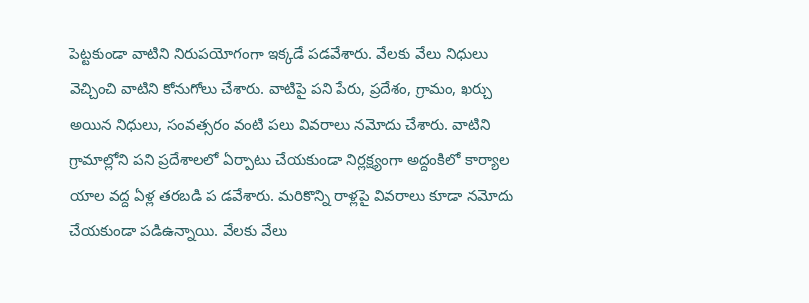పెట్టకుండా వాటిని నిరుపయోగంగా ఇక్కడే పడవేశారు. వేలకు వేలు నిధులు వెచ్చించి వాటిని కోనుగోలు చేశారు. వాటిపై పని పేరు, ప్రదేశం, గ్రామం, ఖర్చు అయిన నిధులు, సంవత్సరం వంటి పలు వివరాలు నమోదు చేశారు. వాటిని గ్రామాల్లోని పని ప్రదేశాలలో ఏర్పాటు చేయకుండా నిర్లక్ష్యంగా అద్దంకిలో కార్యాల యాల వద్ద ఏళ్ల తరబడి ప డవేశారు. మరికొన్ని రాళ్లపై వివరాలు కూడా నమోదు చేయకుండా పడిఉన్నాయి. వేలకు వేలు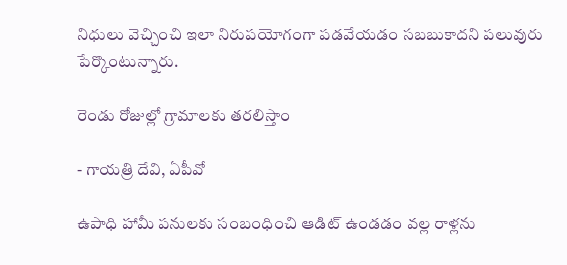నిధులు వెచ్చించి ఇలా నిరుపయోగంగా పడవేయడం సబబుకాదని పలువురు పేర్కొంటున్నారు.

రెండు రోజుల్లో గ్రామాలకు తరలిస్తాం

- గాయత్రి దేవి, ఏపీవో

ఉపాధి హామీ పనులకు సంబంధించి ఆడిట్‌ ఉండడం వల్ల రాళ్లను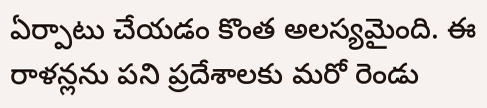ఏర్పాటు చేయడం కొంత అలస్యమైంది. ఈ రాళన్లను పని ప్రదేశాలకు మరో రెండు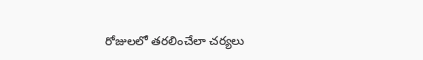రోజులలో తరలించేలా చర్యలు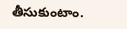తీసుకుంటాం.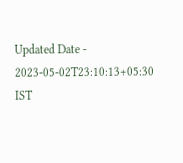Updated Date - 2023-05-02T23:10:13+05:30 IST